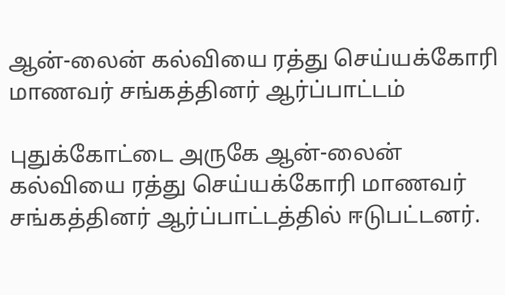ஆன்-லைன் கல்வியை ரத்து செய்யக்கோரி மாணவர் சங்கத்தினர் ஆர்ப்பாட்டம்

புதுக்கோட்டை அருகே ஆன்-லைன் கல்வியை ரத்து செய்யக்கோரி மாணவர் சங்கத்தினர் ஆர்ப்பாட்டத்தில் ஈடுபட்டனர்.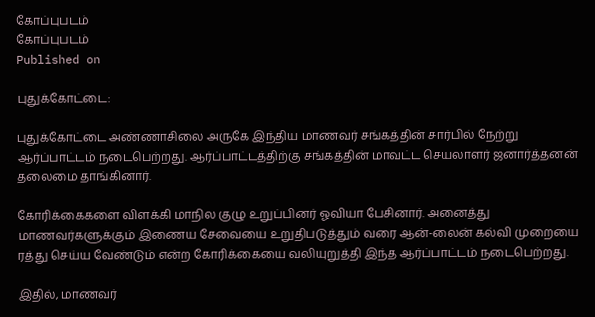கோப்புபடம்
கோப்புபடம்
Published on

புதுக்கோட்டை:

புதுக்கோட்டை அண்ணாசிலை அருகே இந்திய மாணவர் சங்கத்தின் சார்பில் நேற்று ஆர்ப்பாட்டம் நடைபெற்றது. ஆர்ப்பாட்டத்திற்கு சங்கத்தின் மாவட்ட செயலாளர் ஜனார்த்தனன் தலைமை தாங்கினார்.

கோரிக்கைகளை விளக்கி மாநில குழு உறுப்பினர் ஓவியா பேசினார். அனைத்து மாணவர்களுக்கும் இணைய சேவையை உறுதிபடுத்தும் வரை ஆன்-லைன் கல்வி முறையை ரத்து செய்ய வேண்டும் என்ற கோரிக்கையை வலியுறுத்தி இந்த ஆர்ப்பாட்டம் நடைபெற்றது.

இதில், மாணவர்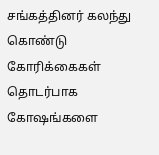சங்கத்தினர் கலந்து கொண்டு கோரிக்கைகள் தொடர்பாக கோஷங்களை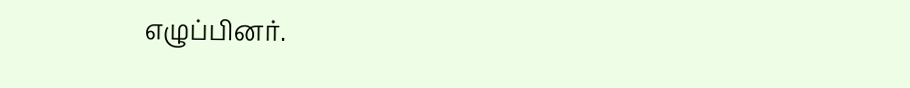எழுப்பினர்.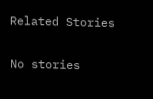Related Stories

No stories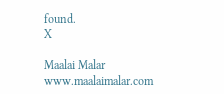found.
X

Maalai Malar
www.maalaimalar.com